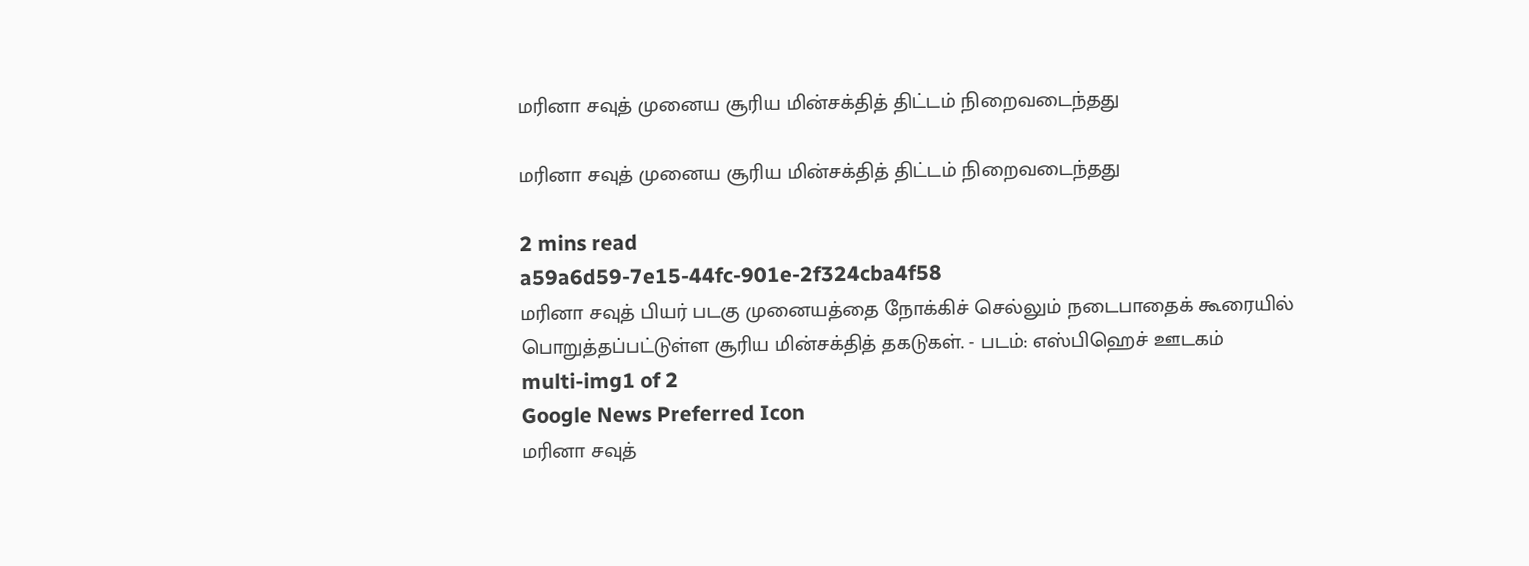மரினா சவுத் முனைய சூரிய மின்சக்தித் திட்டம் நிறைவடைந்தது

மரினா சவுத் முனைய சூரிய மின்சக்தித் திட்டம் நிறைவடைந்தது

2 mins read
a59a6d59-7e15-44fc-901e-2f324cba4f58
மரினா சவுத் பியர் படகு முனையத்தை நோக்கிச் செல்லும் நடைபாதைக் கூரையில் பொறுத்தப்பட்டுள்ள சூரிய மின்சக்தித் தகடுகள். - படம்: எஸ்பிஹெச் ஊடகம்
multi-img1 of 2
Google News Preferred Icon
மரினா சவுத்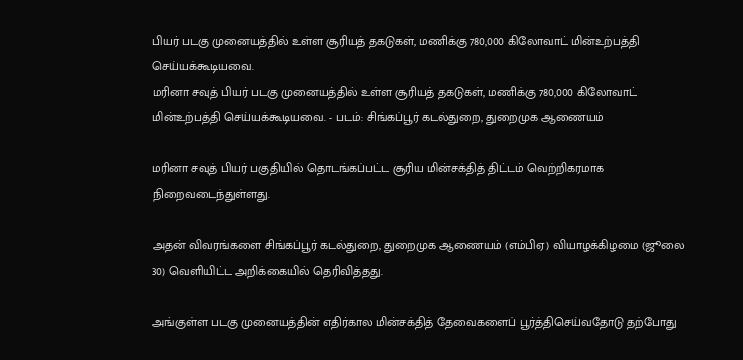பியர் படகு முனையத்தில் உள்ள சூரியத் தகடுகள், மணிக்கு 780,000 கிலோவாட் மின்உற்பத்தி செய்யக்கூடியவை.
மரினா சவுத் பியர் படகு முனையத்தில் உள்ள சூரியத் தகடுகள், மணிக்கு 780,000 கிலோவாட் மின்உற்பத்தி செய்யக்கூடியவை. - படம்: சிங்கப்பூர் கடல்துறை, துறைமுக ஆணையம்

மரினா சவுத் பியர் பகுதியில் தொடங்கப்பட்ட சூரிய மின்சக்தித் திட்டம் வெற்றிகரமாக நிறைவடைந்துள்ளது.

அதன் விவரங்களை சிங்கப்பூர் கடல்துறை, துறைமுக ஆணையம் (எம்பிஏ) வியாழக்கிழமை (ஜூலை 30) வெளியிட்ட அறிக்கையில் தெரிவித்தது.

அங்குள்ள படகு முனையத்தின் எதிர்கால மின்சக்தித் தேவைகளைப் பூர்த்திசெய்வதோடு தற்போது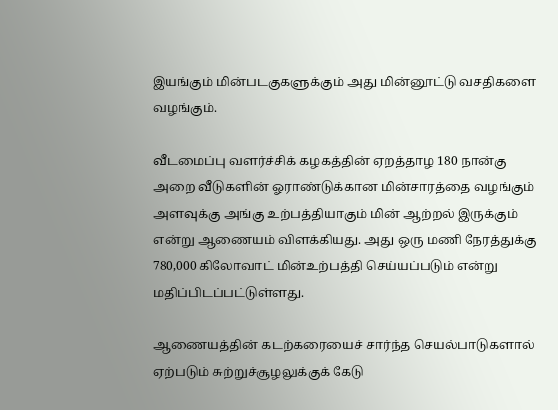இயங்கும் மின்படகுகளுக்கும் அது மின்னூட்டு வசதிகளை வழங்கும்.

வீடமைப்பு வளர்ச்சிக் கழகத்தின் ஏறத்தாழ 180 நான்கு அறை வீடுகளின் ஓராண்டுக்கான மின்சாரத்தை வழங்கும் அளவுக்கு அங்கு உற்பத்தியாகும் மின் ஆற்றல் இருக்கும் என்று ஆணையம் விளக்கியது. அது ஒரு மணி நேரத்துக்கு 780,000 கிலோவாட் மின்உற்பத்தி செய்யப்படும் என்று மதிப்பிடப்பட்டுள்ளது.

ஆணையத்தின் கடற்கரையைச் சார்ந்த செயல்பாடுகளால் ஏற்படும் சுற்றுச்சூழலுக்குக் கேடு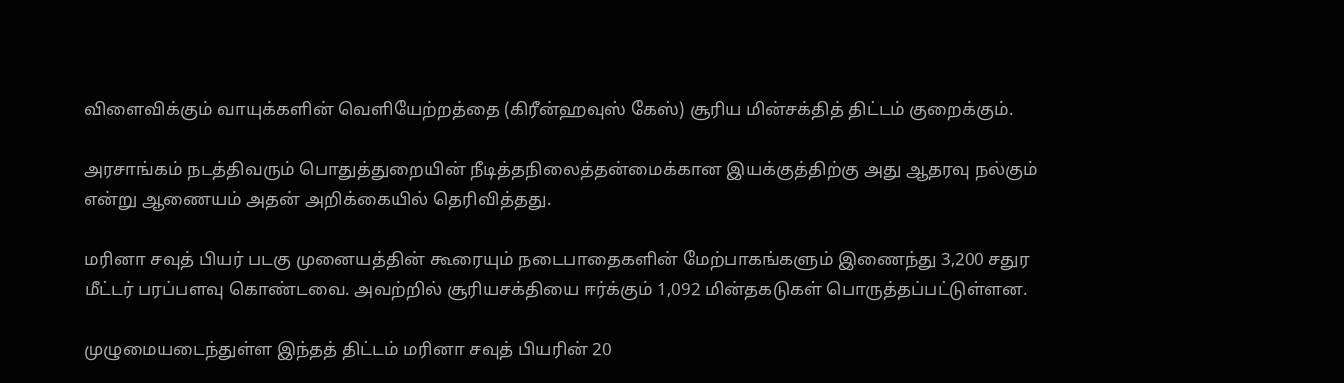விளைவிக்கும் வாயுக்களின் வெளியேற்றத்தை (கிரீன்ஹவுஸ் கேஸ்) சூரிய மின்சக்தித் திட்டம் குறைக்கும்.

அரசாங்கம் நடத்திவரும் பொதுத்துறையின் நீடித்தநிலைத்தன்மைக்கான இயக்குத்திற்கு அது ஆதரவு நல்கும் என்று ஆணையம் அதன் அறிக்கையில் தெரிவித்தது.

மரினா சவுத் பியர் படகு முனையத்தின் கூரையும் நடைபாதைகளின் மேற்பாகங்களும் இணைந்து 3,200 சதுர மீட்டர் பரப்பளவு கொண்டவை. அவற்றில் சூரியசக்தியை ஈர்க்கும் 1,092 மின்தகடுகள் பொருத்தப்பட்டுள்ளன.

முழுமையடைந்துள்ள இந்தத் திட்டம் மரினா சவுத் பியரின் 20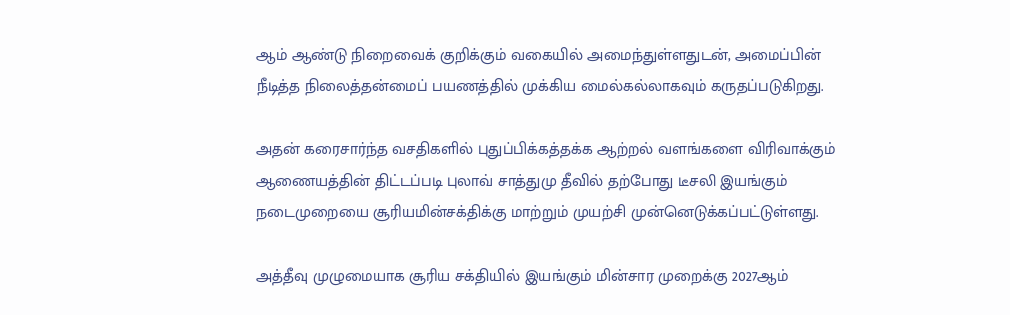ஆம் ஆண்டு நிறைவைக் குறிக்கும் வகையில் அமைந்துள்ளதுடன், அமைப்பின் நீடித்த நிலைத்தன்மைப் பயணத்தில் முக்கிய மைல்கல்லாகவும் கருதப்படுகிறது.

அதன் கரைசார்ந்த வசதிகளில் புதுப்பிக்கத்தக்க ஆற்றல் வளங்களை விரிவாக்கும் ஆணையத்தின் திட்டப்படி புலாவ் சாத்துமு தீவில் தற்போது டீசலி இயங்கும் நடைமுறையை சூரியமின்சக்திக்கு மாற்றும் முயற்சி முன்னெடுக்கப்பட்டுள்ளது.

அத்தீவு முழுமையாக சூரிய சக்தியில் இயங்கும் மின்சார முறைக்கு 2027ஆம்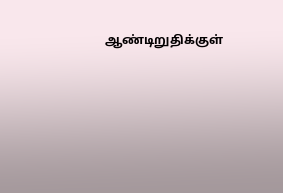ஆண்டிறுதிக்குள்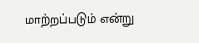மாற்றப்படும் என்று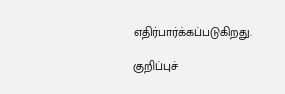எதிர்பார்க்கப்படுகிறது.

குறிப்புச்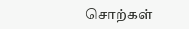சொற்கள்